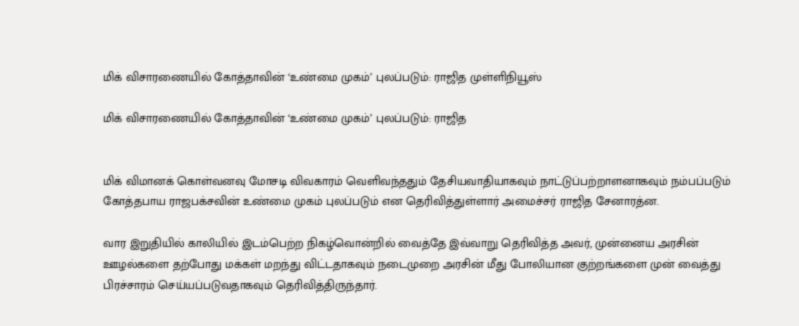மிக் விசாரணையில் கோத்தாவின் ‘உண்மை முகம்’ புலப்படும்: ராஜித முள்ளிநியூஸ்

மிக் விசாரணையில் கோத்தாவின் ‘உண்மை முகம்’ புலப்படும்: ராஜித


மிக் விமானக் கொள்வனவு மோசடி விவகாரம் வெளிவந்ததும் தேசியவாதியாகவும் நாட்டுப்பற்றாளனாகவும் நம்பப்படும் கோத்தபாய ராஜபக்சவின் உண்மை முகம் புலப்படும் என தெரிவித்துள்ளார் அமைச்சர் ராஜித சேனாரத்ன.

வார இறுதியில் காலியில் இடம்பெற்ற நிகழ்வொன்றில் வைத்தே இவ்வாறு தெரிவித்த அவர், முன்னைய அரசின் ஊழல்களை தற்போது மக்கள் மறந்து விட்டதாகவும் நடைமுறை அரசின் மீது போலியான குற்றங்களை முன் வைத்து பிரச்சாரம் செய்யப்படுவதாகவும் தெரிவித்திருந்தார்.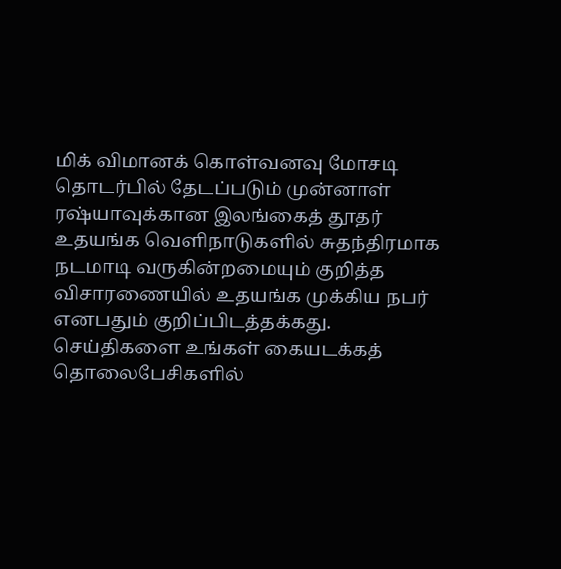மிக் விமானக் கொள்வனவு மோசடி தொடர்பில் தேடப்படும் முன்னாள் ரஷ்யாவுக்கான இலங்கைத் தூதர் உதயங்க வெளிநாடுகளில் சுதந்திரமாக நடமாடி வருகின்றமையும் குறித்த விசாரணையில் உதயங்க முக்கிய நபர் எனபதும் குறிப்பிடத்தக்கது.
செய்திகளை உங்கள் கையடக்கத் தொலைபேசிகளில்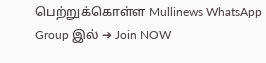பெற்றுக்கொள்ள Mullinews WhatsApp Group இல் ➔ Join NOW